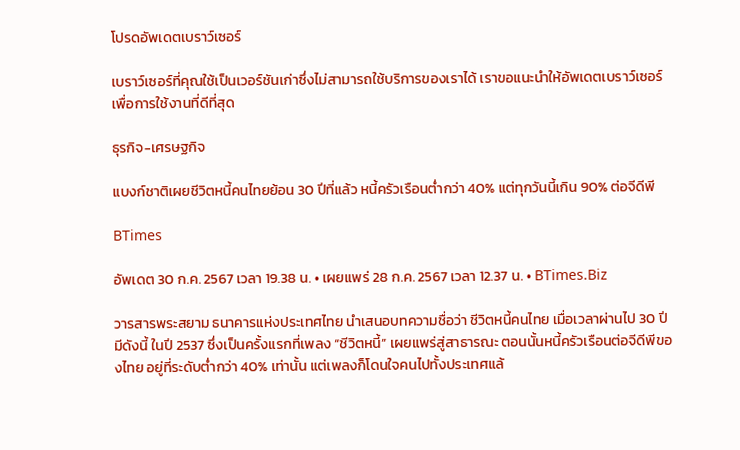โปรดอัพเดตเบราว์เซอร์

เบราว์เซอร์ที่คุณใช้เป็นเวอร์ชันเก่าซึ่งไม่สามารถใช้บริการของเราได้ เราขอแนะนำให้อัพเดตเบราว์เซอร์เพื่อการใช้งานที่ดีที่สุด

ธุรกิจ-เศรษฐกิจ

แบงก์ชาติเผยชีวิตหนี้คนไทยย้อน 30 ปีที่แล้ว หนี้ครัวเรือนต่ำกว่า 40% แต่ทุกวันนี้เกิน 90% ต่อจีดีพี

BTimes

อัพเดต 30 ก.ค. 2567 เวลา 19.38 น. • เผยแพร่ 28 ก.ค. 2567 เวลา 12.37 น. • BTimes.Biz

วารสารพระสยาม ธนาคารแห่งประเทศไทย นำเสนอบทความชื่อว่า ชีวิตหนี้คนไทย เมื่อเวลาผ่านไป 30 ปี มีดังนี้ ในปี 2537 ซึ่งเป็นครั้งแรกที่เพลง “ชีวิตหนี้” เผยแพร่สู่สาธารณะ ตอนนั้นหนี้ครัวเรือนต่อจีดีพีของไทย อยู่ที่ระดับต่ำกว่า 40% เท่านั้น แต่เพลงก็โดนใจคนไปทั้งประเทศแล้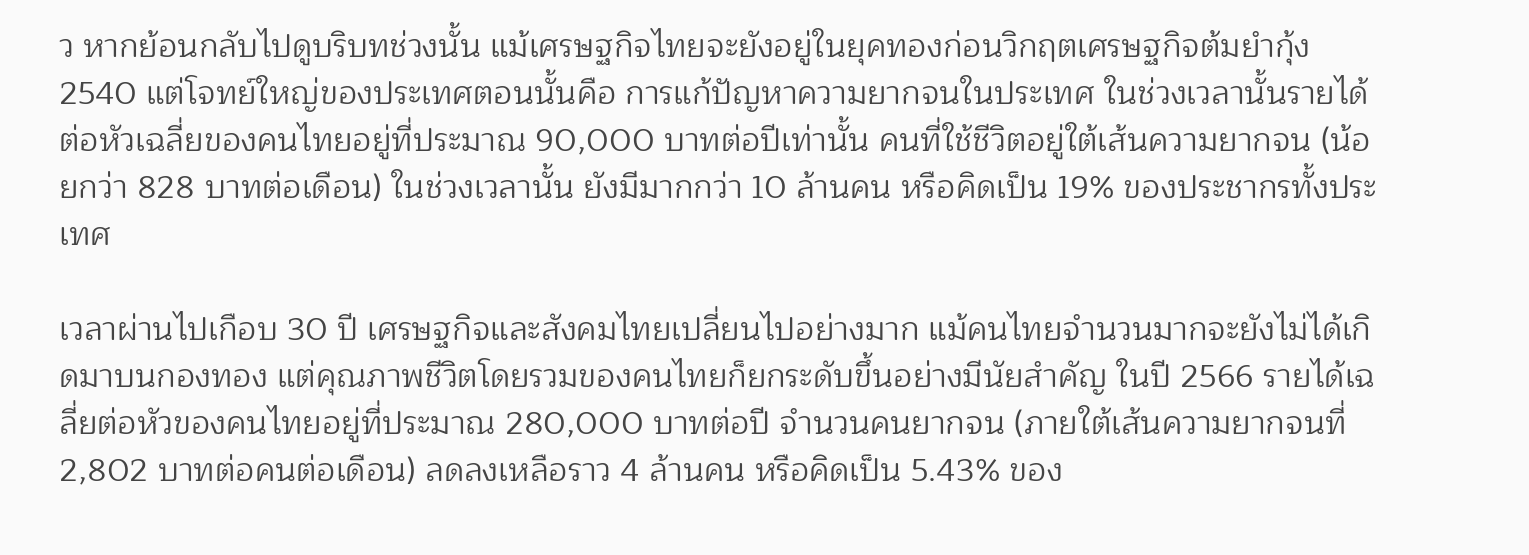ว หากย้อนกลับไปดูบริบทช่วงนั้น แม้เศรษฐกิจไทยจะยังอยู่ในยุคทองก่อนวิกฤตเศรษฐกิจต้มยำกุ้ง 2540 แต่โจทย์ใหญ่ของประเทศตอนนั้นคือ การแก้ปัญหาความยากจนในประเทศ ในช่วงเวลานั้นรายได้ต่อหัวเฉลี่ยของคนไทยอยู่ที่ประมาณ 90,000 บาทต่อปีเท่านั้น คนที่ใช้ชีวิตอยู่ใต้เส้นความยากจน (น้อยกว่า 828 บาทต่อเดือน) ในช่วงเวลานั้น ยังมีมากกว่า 10 ล้านคน หรือคิดเป็น 19% ของประชากรทั้งประเทศ

เวลาผ่านไปเกือบ 30 ปี เศรษฐกิจและสังคมไทยเปลี่ยนไปอย่างมาก แม้คนไทยจำนวนมากจะยังไม่ได้เกิดมาบนกองทอง แต่คุณภาพชีวิตโดยรวมของคนไทยก็ยกระดับขึ้นอย่างมีนัยสำคัญ ในปี 2566 รายได้เฉลี่ยต่อหัวของคนไทยอยู่ที่ประมาณ 280,000 บาทต่อปี จำนวนคนยากจน (ภายใต้เส้นความยากจนที่ 2,802 บาทต่อคนต่อเดือน) ลดลงเหลือราว 4 ล้านคน หรือคิดเป็น 5.43% ของ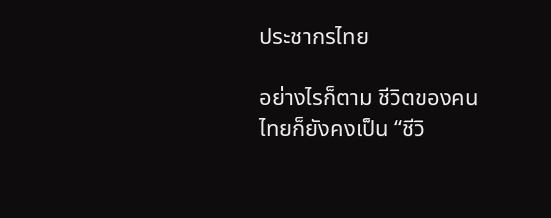ประชากรไทย

อย่างไรก็ตาม ชีวิตของคนไทยก็ยังคงเป็น “ชีวิ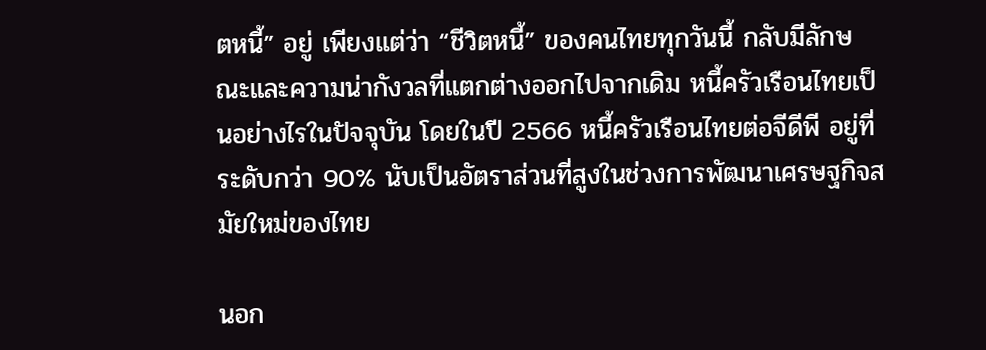ตหนี้” อยู่ เพียงแต่ว่า “ชีวิตหนี้” ของคนไทยทุกวันนี้ กลับมีลักษณะและความน่ากังวลที่แตกต่างออกไปจากเดิม หนี้ครัวเรือนไทยเป็นอย่างไรในปัจจุบัน โดยในปี 2566 หนี้ครัวเรือนไทยต่อจีดีพี อยู่ที่ระดับกว่า 90% นับเป็นอัตราส่วนที่สูงในช่วงการพัฒนาเศรษฐกิจสมัยใหม่ของไทย

นอก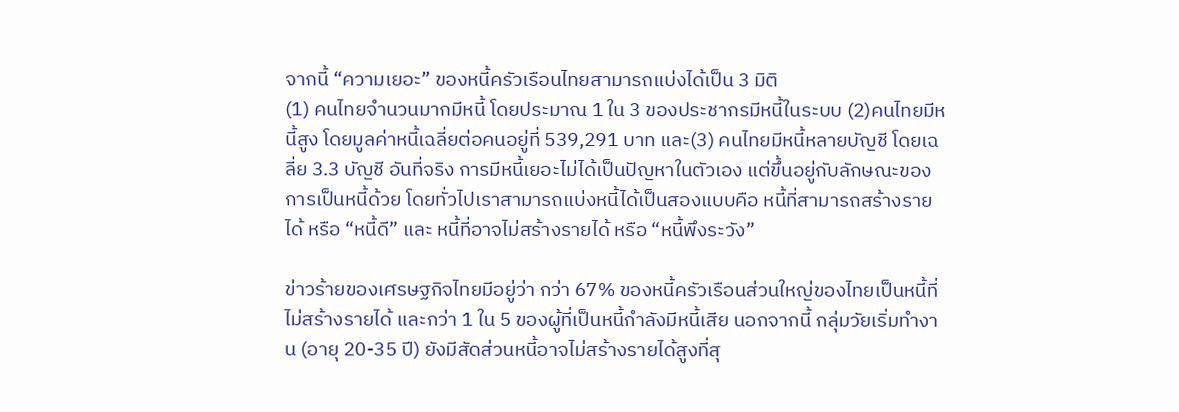จากนี้ “ความเยอะ” ของหนี้ครัวเรือนไทยสามารถแบ่งได้เป็น 3 มิติ
(1) คนไทยจำนวนมากมีหนี้ โดยประมาณ 1 ใน 3 ของประชากรมีหนี้ในระบบ (2)คนไทยมีหนี้สูง โดยมูลค่าหนี้เฉลี่ยต่อคนอยู่ที่ 539,291 บาท และ(3) คนไทยมีหนี้หลายบัญชี โดยเฉลี่ย 3.3 บัญชี อันที่จริง การมีหนี้เยอะไม่ได้เป็นปัญหาในตัวเอง แต่ขึ้นอยู่กับลักษณะของการเป็นหนี้ด้วย โดยทั่วไปเราสามารถแบ่งหนี้ได้เป็นสองแบบคือ หนี้ที่สามารถสร้างรายได้ หรือ “หนี้ดี” และ หนี้ที่อาจไม่สร้างรายได้ หรือ “หนี้พึงระวัง”

ข่าวร้ายของเศรษฐกิจไทยมีอยู่ว่า กว่า 67% ของหนี้ครัวเรือนส่วนใหญ่ของไทยเป็นหนี้ที่ไม่สร้างรายได้ และกว่า 1 ใน 5 ของผู้ที่เป็นหนี้กำลังมีหนี้เสีย นอกจากนี้ กลุ่มวัยเริ่มทำงาน (อายุ 20-35 ปี) ยังมีสัดส่วนหนี้อาจไม่สร้างรายได้สูงที่สุ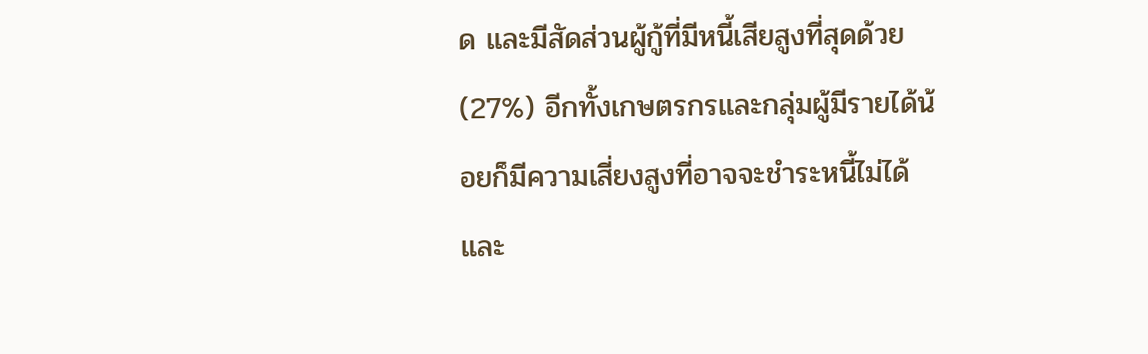ด และมีสัดส่วนผู้กู้ที่มีหนี้เสียสูงที่สุดด้วย (27%) อีกทั้งเกษตรกรและกลุ่มผู้มีรายได้น้อยก็มีความเสี่ยงสูงที่อาจจะชำระหนี้ไม่ได้ และ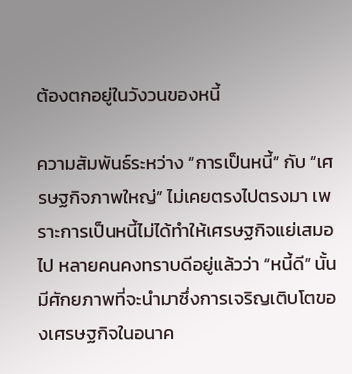ต้องตกอยู่ในวังวนของหนี้

ความสัมพันธ์ระหว่าง “การเป็นหนี้” กับ “เศรษฐกิจภาพใหญ่” ไม่เคยตรงไปตรงมา เพราะการเป็นหนี้ไม่ได้ทำให้เศรษฐกิจแย่เสมอไป หลายคนคงทราบดีอยู่แล้วว่า “หนี้ดี” นั้นมีศักยภาพที่จะนำมาซึ่งการเจริญเติบโตของเศรษฐกิจในอนาค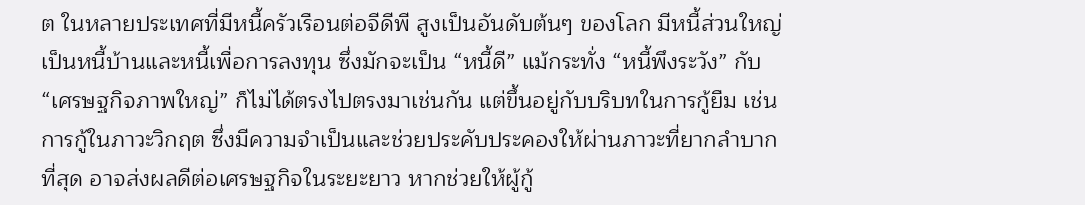ต ในหลายประเทศที่มีหนี้ครัวเรือนต่อจีดีพี สูงเป็นอันดับต้นๆ ของโลก มีหนี้ส่วนใหญ่เป็นหนี้บ้านและหนี้เพื่อการลงทุน ซึ่งมักจะเป็น “หนี้ดี” แม้กระทั่ง “หนี้พึงระวัง” กับ “เศรษฐกิจภาพใหญ่” ก็ไม่ได้ตรงไปตรงมาเช่นกัน แต่ขึ้นอยู่กับบริบทในการกู้ยืม เช่น การกู้ในภาวะวิกฤต ซึ่งมีความจำเป็นและช่วยประคับประคองให้ผ่านภาวะที่ยากลำบากที่สุด อาจส่งผลดีต่อเศรษฐกิจในระยะยาว หากช่วยให้ผู้กู้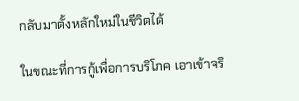กลับมาตั้งหลักใหม่ในชีวิตได้

ในขณะที่การกู้เพื่อการบริโภค เอาเข้าจริ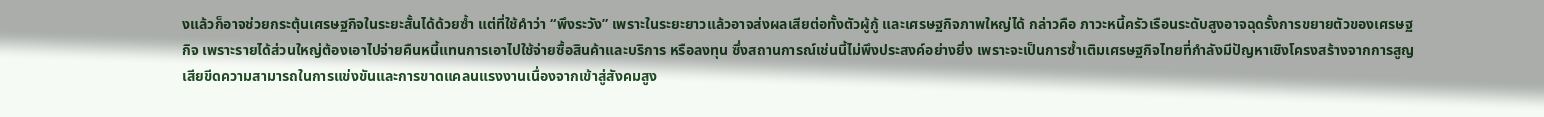งแล้วก็อาจช่วยกระตุ้นเศรษฐกิจในระยะสั้นได้ด้วยซ้ำ แต่ที่ใช้คำว่า “พึงระวัง” เพราะในระยะยาวแล้วอาจส่งผลเสียต่อทั้งตัวผู้กู้ และเศรษฐกิจภาพใหญ่ได้ กล่าวคือ ภาวะหนี้ครัวเรือนระดับสูงอาจฉุดรั้งการขยายตัวของเศรษฐกิจ เพราะรายได้ส่วนใหญ่ต้องเอาไปจ่ายคืนหนี้แทนการเอาไปใช้จ่ายซื้อสินค้าและบริการ หรือลงทุน ซึ่งสถานการณ์เช่นนี้ไม่พึงประสงค์อย่างยิ่ง เพราะจะเป็นการซ้ำเติมเศรษฐกิจไทยที่กำลังมีปัญหาเชิงโครงสร้างจากการสูญเสียขีดความสามารถในการแข่งขันและการขาดแคลนแรงงานเนื่องจากเข้าสู่สังคมสูง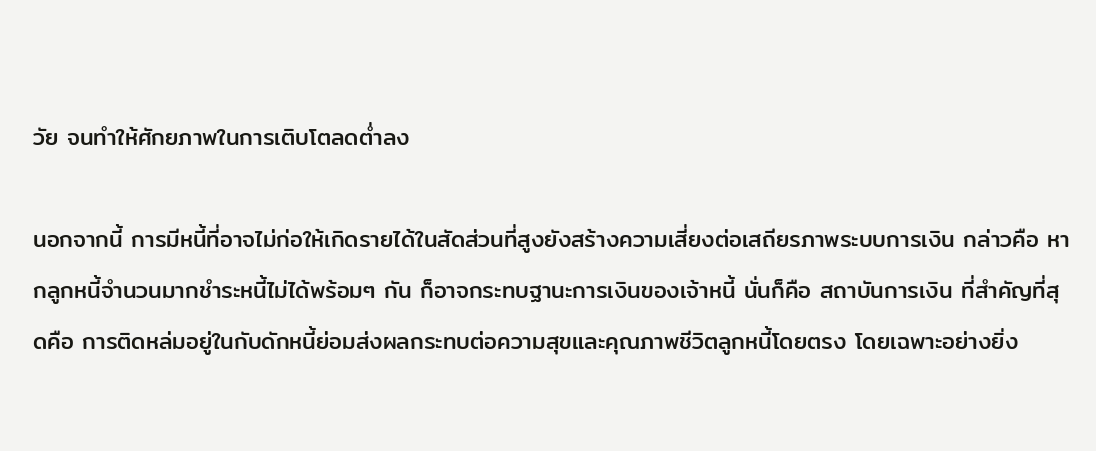วัย จนทำให้ศักยภาพในการเติบโตลดต่ำลง

นอกจากนี้ การมีหนี้ที่อาจไม่ก่อให้เกิดรายได้ในสัดส่วนที่สูงยังสร้างความเสี่ยงต่อเสถียรภาพระบบการเงิน กล่าวคือ หากลูกหนี้จำนวนมากชำระหนี้ไม่ได้พร้อมๆ กัน ก็อาจกระทบฐานะการเงินของเจ้าหนี้ นั่นก็คือ สถาบันการเงิน ที่สำคัญที่สุดคือ การติดหล่มอยู่ในกับดักหนี้ย่อมส่งผลกระทบต่อความสุขและคุณภาพชีวิตลูกหนี้โดยตรง โดยเฉพาะอย่างยิ่ง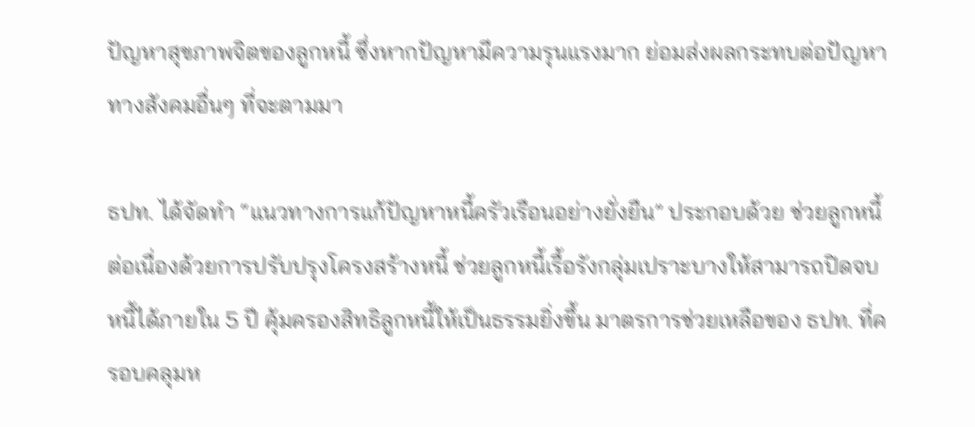ปัญหาสุขภาพจิตของลูกหนี้ ซึ่งหากปัญหามีความรุนแรงมาก ย่อมส่งผลกระทบต่อปัญหาทางสังคมอื่นๆ ที่จะตามมา

ธปท. ได้จัดทำ “แนวทางการแก้ปัญหาหนี้ครัวเรือนอย่างยั่งยืน” ประกอบด้วย ช่วยลูกหนี้ต่อเนื่องด้วยการปรับปรุงโครงสร้างหนี้ ช่วยลูกหนี้เรื้อรังกลุ่มเปราะบางให้สามารถปิดจบหนี้ได้ภายใน 5 ปี คุ้มครองสิทธิลูกหนี้ให้เป็นธรรมยิ่งขึ้น มาตรการช่วยเหลือของ ธปท. ที่ครอบคลุมห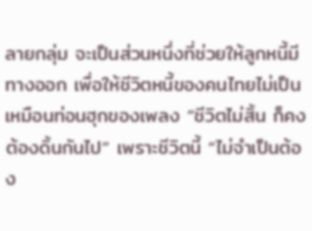ลายกลุ่ม จะเป็นส่วนหนึ่งที่ช่วยให้ลูกหนี้มีทางออก เพื่อให้ชีวิตหนี้ของคนไทยไม่เป็นเหมือนท่อนฮุกของเพลง “ชีวิตไม่สิ้น ก็คงต้องดิ้นกันไป” เพราะชีวิตนี้ “ไม่จำเป็นต้อง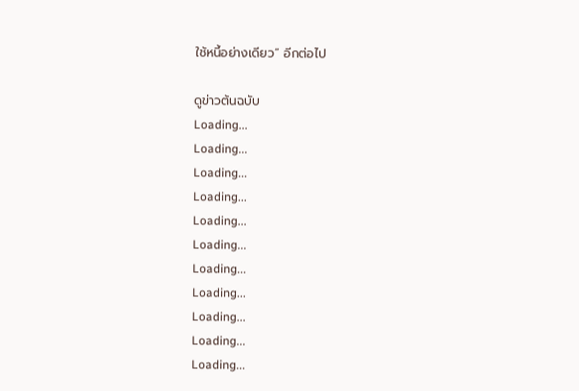ใช้หนี้อย่างเดียว” อีกต่อไป

ดูข่าวต้นฉบับ
Loading...
Loading...
Loading...
Loading...
Loading...
Loading...
Loading...
Loading...
Loading...
Loading...
Loading...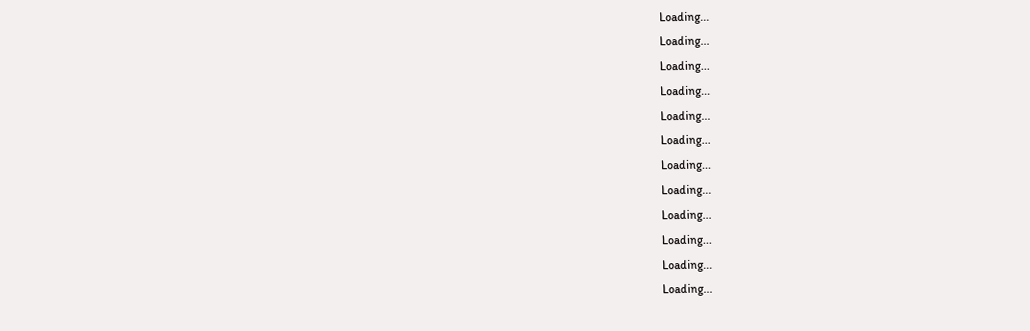Loading...
Loading...
Loading...
Loading...
Loading...
Loading...
Loading...
Loading...
Loading...
Loading...
Loading...
Loading...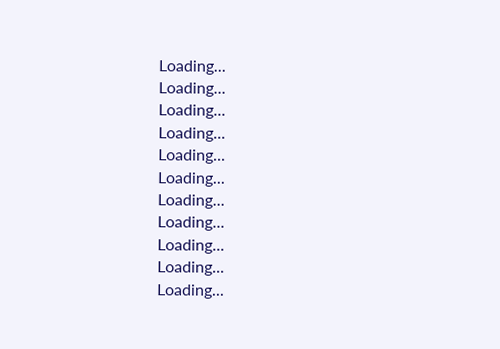Loading...
Loading...
Loading...
Loading...
Loading...
Loading...
Loading...
Loading...
Loading...
Loading...
Loading...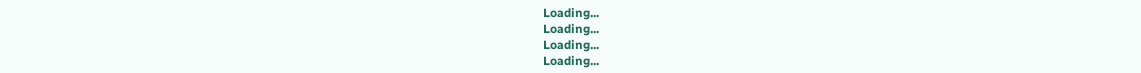Loading...
Loading...
Loading...
Loading...